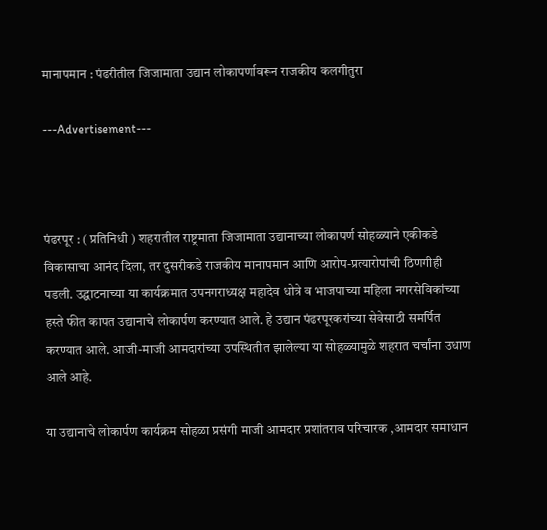मानापमान : पंढरीतील जिजामाता उद्यान लोकापर्णावरून राजकीय कलगीतुरा

---Advertisement---



पंढरपूर : ( प्रतिनिधी ) शहरातील राष्ट्रमाता जिजामाता उद्यानाच्या लोकापर्ण सोहळ्याने एकीकडे विकासाचा आनंद दिला, तर दुसरीकडे राजकीय मानापमान आणि आरोप-प्रत्यारोपांची ठिणगीही पडली. उद्घाटनाच्या या कार्यक्रमात उपनगराध्यक्ष महादेव धोत्रे व भाजपाच्या महिला नगरसेविकांच्या हस्ते फीत कापत उद्यानाचे लोकार्पण करण्यात आले. हे उद्यान पंढरपूरकरांच्या सेवेसाठी समर्पित करण्यात आले. आजी-माजी आमदारांच्या उपस्थितीत झालेल्या या सोहळ्यामुळे शहरात चर्चांना उधाण आले आहे.

या उद्यानाचे लोकार्पण कार्यक्रम सोहळा प्रसंगी माजी आमदार प्रशांतराव परिचारक ,आमदार समाधान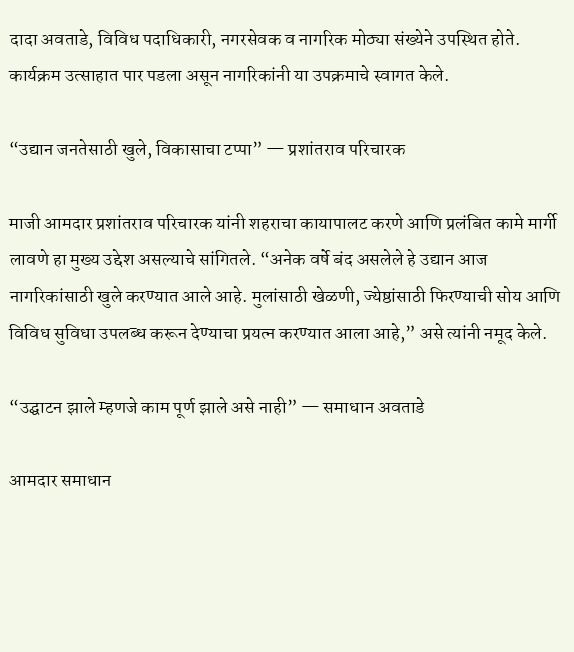दादा अवताडे, विविध पदाधिकारी, नगरसेवक व नागरिक मोठ्या संख्येने उपस्थित होते. कार्यक्रम उत्साहात पार पडला असून नागरिकांनी या उपक्रमाचे स्वागत केले.

“उद्यान जनतेसाठी खुले, विकासाचा टप्पा” — प्रशांतराव परिचारक

माजी आमदार प्रशांतराव परिचारक यांनी शहराचा कायापालट करणे आणि प्रलंबित कामे मार्गी लावणे हा मुख्य उद्देश असल्याचे सांगितले. “अनेक वर्षे बंद असलेले हे उद्यान आज नागरिकांसाठी खुले करण्यात आले आहे. मुलांसाठी खेळणी, ज्येष्ठांसाठी फिरण्याची सोय आणि विविध सुविधा उपलब्ध करून देण्याचा प्रयत्न करण्यात आला आहे,” असे त्यांनी नमूद केले.

“उद्घाटन झाले म्हणजे काम पूर्ण झाले असे नाही” — समाधान अवताडे

आमदार समाधान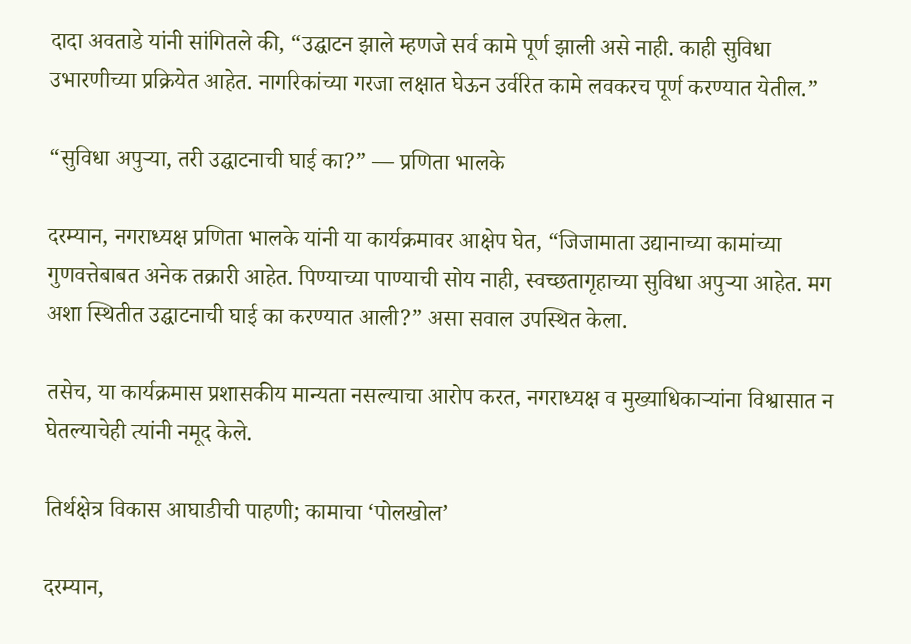दादा अवताडे यांनी सांगितले की, “उद्घाटन झाले म्हणजे सर्व कामे पूर्ण झाली असे नाही. काही सुविधा उभारणीच्या प्रक्रियेत आहेत. नागरिकांच्या गरजा लक्षात घेऊन उर्वरित कामे लवकरच पूर्ण करण्यात येतील.”

“सुविधा अपुऱ्या, तरी उद्घाटनाची घाई का?” — प्रणिता भालके

दरम्यान, नगराध्यक्ष प्रणिता भालके यांनी या कार्यक्रमावर आक्षेप घेत, “जिजामाता उद्यानाच्या कामांच्या गुणवत्तेबाबत अनेक तक्रारी आहेत. पिण्याच्या पाण्याची सोय नाही, स्वच्छतागृहाच्या सुविधा अपुऱ्या आहेत. मग अशा स्थितीत उद्घाटनाची घाई का करण्यात आली?” असा सवाल उपस्थित केला.

तसेच, या कार्यक्रमास प्रशासकीय मान्यता नसल्याचा आरोप करत, नगराध्यक्ष व मुख्याधिकाऱ्यांना विश्वासात न घेतल्याचेही त्यांनी नमूद केले.

तिर्थक्षेत्र विकास आघाडीची पाहणी; कामाचा ‘पोलखोल’

दरम्यान,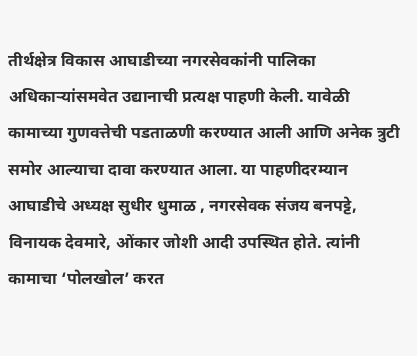तीर्थक्षेत्र विकास आघाडीच्या नगरसेवकांनी पालिका अधिकाऱ्यांसमवेत उद्यानाची प्रत्यक्ष पाहणी केली. यावेळी कामाच्या गुणवत्तेची पडताळणी करण्यात आली आणि अनेक त्रुटी समोर आल्याचा दावा करण्यात आला. या पाहणीदरम्यान आघाडीचे अध्यक्ष सुधीर धुमाळ , नगरसेवक संजय बनपट्टे, विनायक देवमारे, ओंकार जोशी आदी उपस्थित होते. त्यांनी कामाचा ‘पोलखोल’ करत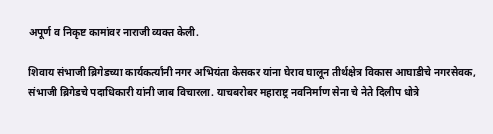अपूर्ण व निकृष्ट कामांवर नाराजी व्यक्त केली.

शिवाय संभाजी ब्रिगेडच्या कार्यकर्त्यांनी नगर अभियंता केसकर यांना घेराव घालून तीर्थक्षेत्र विकास आघाडीचे नगरसेवक, संभाजी ब्रिगेडचे पदाधिकारी यांनी जाब विचारला. याचबरोबर महाराष्ट्र नवनिर्माण सेना चे नेते दिलीप धोत्रे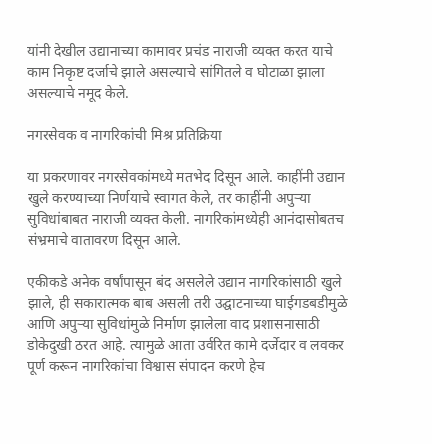यांनी देखील उद्यानाच्या कामावर प्रचंड नाराजी व्यक्त करत याचे काम निकृष्ट दर्जाचे झाले असल्याचे सांगितले व घोटाळा झाला असल्याचे नमूद केले.

नगरसेवक व नागरिकांची मिश्र प्रतिक्रिया

या प्रकरणावर नगरसेवकांमध्ये मतभेद दिसून आले. काहींनी उद्यान खुले करण्याच्या निर्णयाचे स्वागत केले, तर काहींनी अपुऱ्या सुविधांबाबत नाराजी व्यक्त केली. नागरिकांमध्येही आनंदासोबतच संभ्रमाचे वातावरण दिसून आले.

एकीकडे अनेक वर्षांपासून बंद असलेले उद्यान नागरिकांसाठी खुले झाले, ही सकारात्मक बाब असली तरी उद्घाटनाच्या घाईगडबडीमुळे आणि अपुऱ्या सुविधांमुळे निर्माण झालेला वाद प्रशासनासाठी डोकेदुखी ठरत आहे. त्यामुळे आता उर्वरित कामे दर्जेदार व लवकर पूर्ण करून नागरिकांचा विश्वास संपादन करणे हेच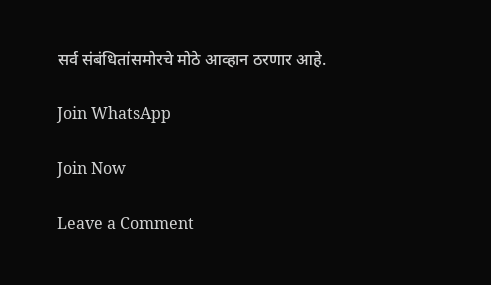सर्व संबंधितांसमोरचे मोठे आव्हान ठरणार आहे.

Join WhatsApp

Join Now

Leave a Comment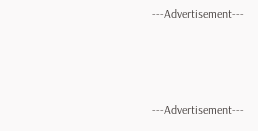---Advertisement---



---Advertisement---